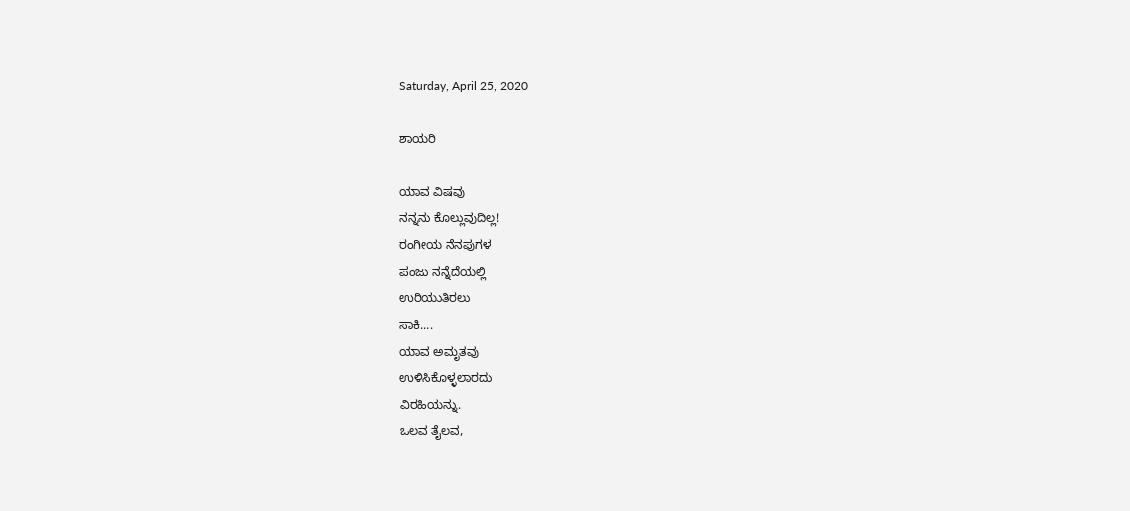Saturday, April 25, 2020

ಶಾಯರಿ

ಯಾವ ವಿಷವು
ನನ್ನನು ಕೊಲ್ಲುವುದಿಲ್ಲ!
ರಂಗೀಯ ನೆನಪುಗಳ
ಪಂಜು ನನ್ನೆದೆಯಲ್ಲಿ
ಉರಿಯುತಿರಲು
ಸಾಕಿ....
ಯಾವ ಅಮೃತವು
ಉಳಿಸಿಕೊಳ್ಳಲಾರದು
ವಿರಹಿಯನ್ನು.
ಒಲವ ತೈಲವ,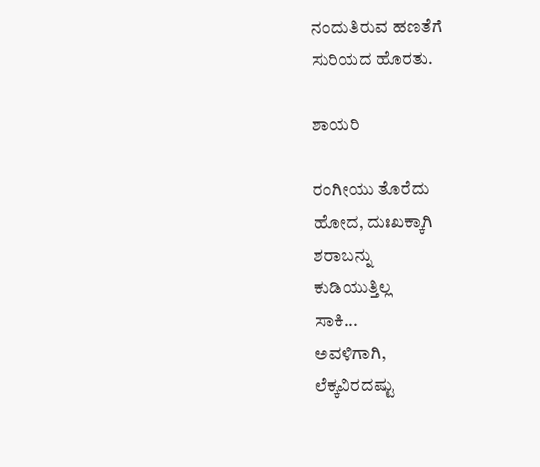ನಂದುತಿರುವ ಹಣತೆಗೆ
ಸುರಿಯದ ಹೊರತು.

ಶಾಯರಿ

ರಂಗೀಯು ತೊರೆದು
ಹೋದ, ದುಃಖಕ್ಕಾಗಿ
ಶರಾಬನ್ನು
ಕುಡಿಯುತ್ತಿಲ್ಲ
ಸಾಕಿ...
ಅವಳಿಗಾಗಿ,
ಲೆಕ್ಕವಿರದಷ್ಟು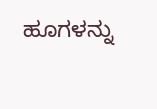ಹೂಗಳನ್ನು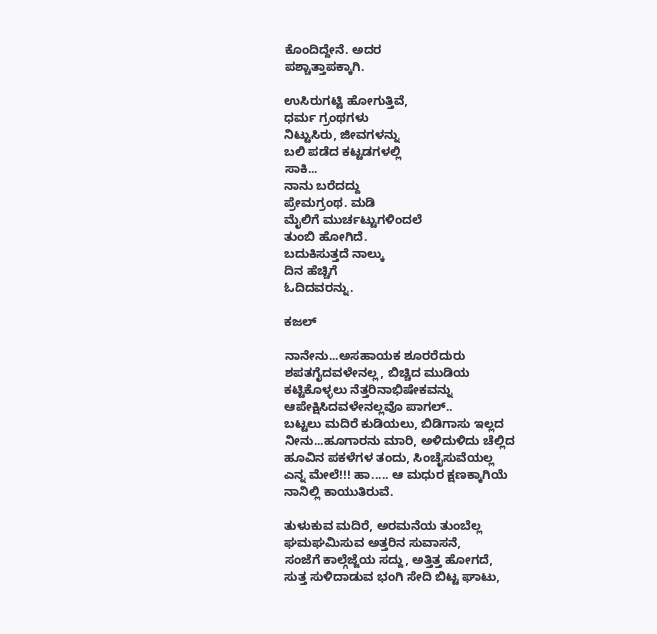ಕೊಂದಿದ್ದೇನೆ. ಅದರ
ಪಶ್ಚಾತ್ತಾಪಕ್ಕಾಗಿ.

ಉಸಿರುಗಟ್ಟಿ ಹೋಗುತ್ತಿವೆ,
ಧರ್ಮ ಗ್ರಂಥಗಳು
ನಿಟ್ಟುಸಿರು, ಜೀವಗಳನ್ನು
ಬಲಿ ಪಡೆದ ಕಟ್ಟಡಗಳಲ್ಲಿ
ಸಾಕಿ...
ನಾನು ಬರೆದದ್ದು
ಪ್ರೇಮಗ್ರಂಥ. ಮಡಿ
ಮೈಲಿಗೆ ಮುರ್ಚಟ್ಟುಗಳಿಂದಲೆ
ತುಂಬಿ ಹೋಗಿದೆ.
ಬದುಕಿಸುತ್ತದೆ ನಾಲ್ಕು
ದಿನ ಹೆಚ್ಚಿಗೆ
ಓದಿದವರನ್ನು.

ಕಜಲ್

ನಾನೇನು...ಅಸಹಾಯಕ ಶೂರರೆದುರು
ಶಪತಗೈದವಳೇನಲ್ಲ, ಬಿಚ್ಚಿದ ಮುಡಿಯ
ಕಟ್ಟಿಕೊಳ್ಳಲು ನೆತ್ತರಿನಾಭಿಷೇಕವನ್ನು
ಆಪೇಕ್ಷಿಸಿದವಳೇನಲ್ಲವೊ ಪಾಗಲ್..
ಬಟ್ಟಲು ಮದಿರೆ ಕುಡಿಯಲು, ಬಿಡಿಗಾಸು ಇಲ್ಲದ
ನೀನು...ಹೂಗಾರನು ಮಾರಿ, ಅಳಿದುಳಿದು ಚೆಲ್ಲಿದ
ಹೂವಿನ ಪಕಳೆಗಳ ತಂದು, ಸಿಂಚೈಸುವೆಯಲ್ಲ
ಎನ್ನ ಮೇಲೆ!!! ಹಾ..... ಆ ಮಧುರ ಕ್ಷಣಕ್ಕಾಗಿಯೆ
ನಾನಿಲ್ಲಿ ಕಾಯುತಿರುವೆ.

ತುಳುಕುವ ಮದಿರೆ, ಅರಮನೆಯ ತುಂಬೆಲ್ಲ
ಘಮಘಮಿಸುವ ಅತ್ತರಿನ ಸುವಾಸನೆ,
ಸಂಜೆಗೆ ಕಾಲ್ಗೆಜ್ಜೆಯ ಸದ್ದು, ಅತ್ತಿತ್ತ ಹೋಗದೆ,
ಸುತ್ತ ಸುಳಿದಾಡುವ ಭಂಗಿ ಸೇದಿ ಬಿಟ್ಟ ಘಾಟು,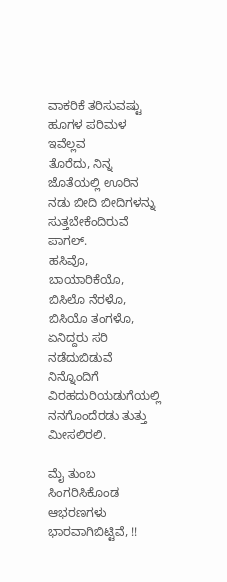ವಾಕರಿಕೆ ತರಿಸುವಷ್ಟು ಹೂಗಳ ಪರಿಮಳ ಇವೆಲ್ಲವ
ತೊರೆದು, ನಿನ್ನ ಜೊತೆಯಲ್ಲಿ ಊರಿನ ನಡು ಬೀದಿ ಬೀದಿಗಳನ್ನು ಸುತ್ತಬೇಕೆಂದಿರುವೆ ಪಾಗಲ್.
ಹಸಿವೊ, ಬಾಯಾರಿಕೆಯೊ, ಬಿಸಿಲೊ ನೆರಳೊ, ಬಿಸಿಯೊ ತಂಗಳೊ, ಏನಿದ್ದರು ಸರಿ ನಡೆದುಬಿಡುವೆ ನಿನ್ನೊಂದಿಗೆ
ವಿರಹದುರಿಯಡುಗೆಯಲ್ಲಿ ನನಗೊಂದೆರಡು ತುತ್ತು ಮೀಸಲಿರಲಿ.

ಮೈ ತುಂಬ ಸಿಂಗರಿಸಿಕೊಂಡ ಆಭರಣಗಳು
ಭಾರವಾಗಿಬಿಟ್ಟಿವೆ, !!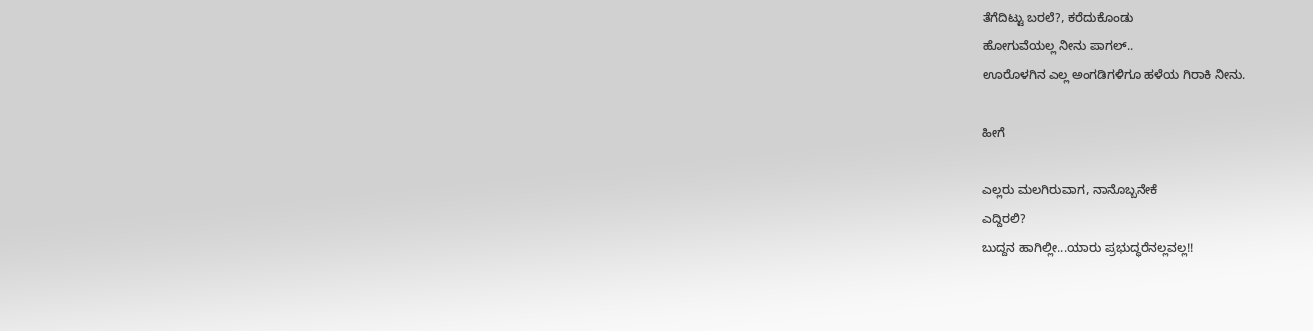ತೆಗೆದಿಟ್ಟು ಬರಲೆ?, ಕರೆದುಕೊಂಡು
ಹೋಗುವೆಯಲ್ಲ ನೀನು ಪಾಗಲ್..
ಊರೊಳಗಿನ ಎಲ್ಲ ಅಂಗಡಿಗಳಿಗೂ ಹಳೆಯ ಗಿರಾಕಿ ನೀನು.

ಹೀಗೆ

ಎಲ್ಲರು ಮಲಗಿರುವಾಗ, ನಾನೊಬ್ಬನೇಕೆ
ಎದ್ದಿರಲಿ?
ಬುದ್ದನ ಹಾಗಿಲ್ಲೀ...ಯಾರು ಪ್ರಭುದ್ಧರೆನಲ್ಲವಲ್ಲ!!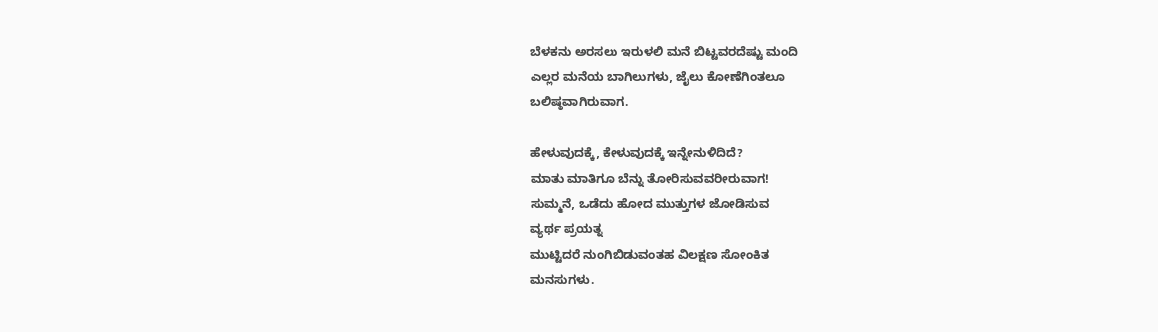ಬೆಳಕನು ಅರಸಲು ಇರುಳಲಿ ಮನೆ ಬಿಟ್ಟವರದೆಷ್ಟು ಮಂದಿ
ಎಲ್ಲರ ಮನೆಯ ಬಾಗಿಲುಗಳು, ಜೈಲು ಕೋಣೆಗಿಂತಲೂ
ಬಲಿಷ್ಠವಾಗಿರುವಾಗ.

ಹೇಳುವುದಕ್ಕೆ, ಕೇಳುವುದಕ್ಕೆ ಇನ್ನೇನುಳಿದಿದೆ?
ಮಾತು ಮಾತಿಗೂ ಬೆನ್ನು ತೋರಿಸುವವರೀರುವಾಗ!
ಸುಮ್ಮನೆ, ಒಡೆದು ಹೋದ ಮುತ್ತುಗಳ ಜೋಡಿಸುವ
ವ್ಯರ್ಥ ಪ್ರಯತ್ನ
ಮುಟ್ಟಿದರೆ ನುಂಗಿಬಿಡುವಂತಹ ವಿಲಕ್ಷಣ ಸೋಂಕಿತ
ಮನಸುಗಳು.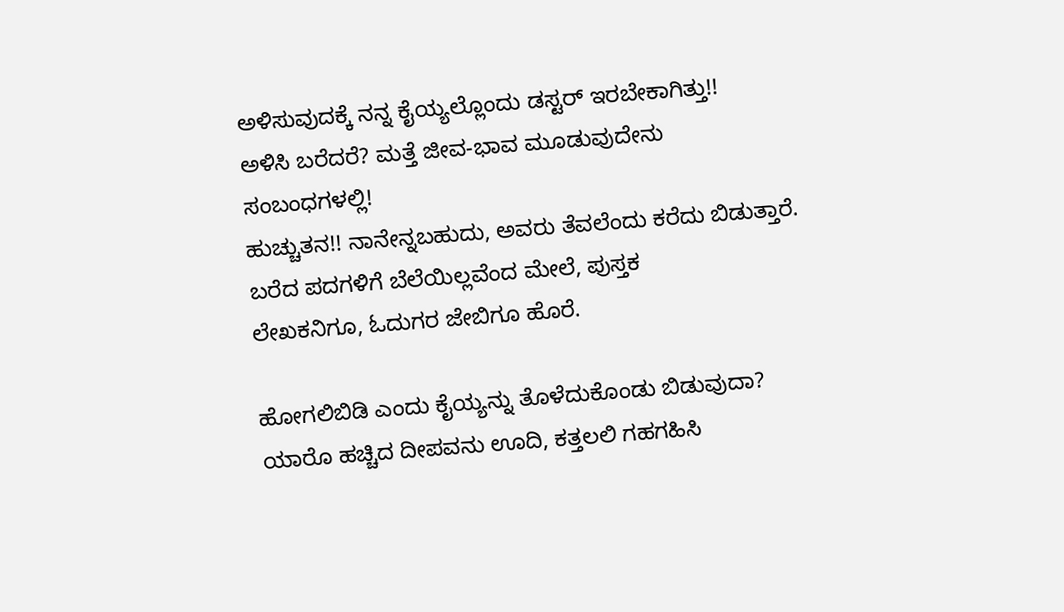ಅಳಿಸುವುದಕ್ಕೆ ನನ್ನ ಕೈಯ್ಯಲ್ಲೊಂದು ಡಸ್ಟರ್ ಇರಬೇಕಾಗಿತ್ತು!!
ಅಳಿಸಿ ಬರೆದರೆ? ಮತ್ತೆ ಜೀವ-ಭಾವ ಮೂಡುವುದೇನು
ಸಂಬಂಧಗಳಲ್ಲಿ!
ಹುಚ್ಚುತನ!! ನಾನೇನ್ನಬಹುದು, ಅವರು ತೆವಲೆಂದು ಕರೆದು ಬಿಡುತ್ತಾರೆ.
ಬರೆದ ಪದಗಳಿಗೆ ಬೆಲೆಯಿಲ್ಲವೆಂದ ಮೇಲೆ, ಪುಸ್ತಕ
ಲೇಖಕನಿಗೂ, ಓದುಗರ ಜೇಬಿಗೂ ಹೊರೆ.

ಹೋಗಲಿಬಿಡಿ ಎಂದು ಕೈಯ್ಯನ್ನು ತೊಳೆದುಕೊಂಡು ಬಿಡುವುದಾ?
ಯಾರೊ ಹಚ್ಚಿದ ದೀಪವನು ಊದಿ, ಕತ್ತಲಲಿ ಗಹಗಹಿಸಿ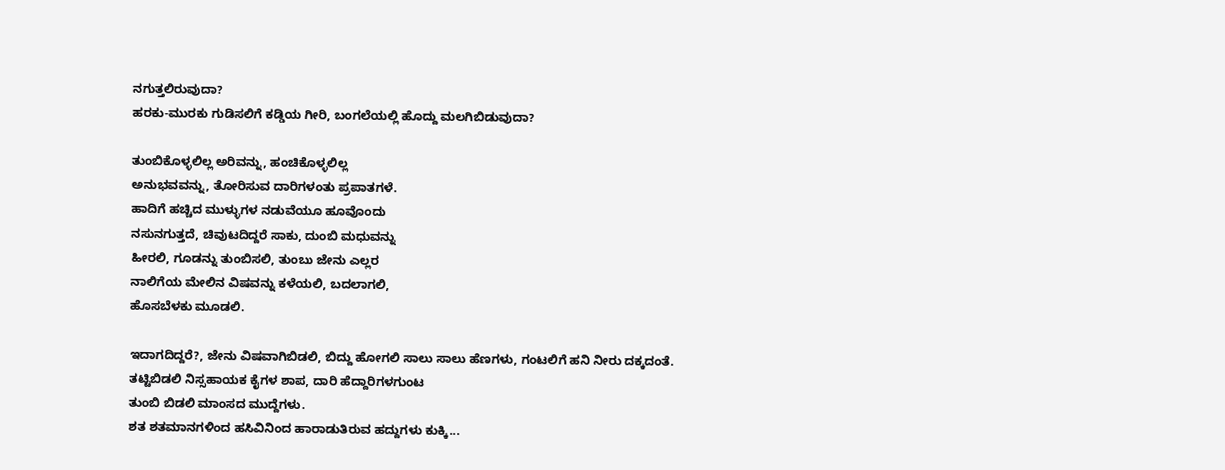ನಗುತ್ತಲಿರುವುದಾ?
ಹರಕು-ಮುರಕು ಗುಡಿಸಲಿಗೆ ಕಡ್ಡಿಯ ಗೀರಿ, ಬಂಗಲೆಯಲ್ಲಿ ಹೊದ್ದು ಮಲಗಿಬಿಡುವುದಾ?

ತುಂಬಿಕೊಳ್ಳಲಿಲ್ಲ ಅರಿವನ್ನು, ಹಂಚಿಕೊಳ್ಳಲಿಲ್ಲ
ಅನುಭವವನ್ನು, ತೋರಿಸುವ ದಾರಿಗಳಂತು ಪ್ರಪಾತಗಳೆ.
ಹಾದಿಗೆ ಹಚ್ಚಿದ ಮುಳ್ಳುಗಳ ನಡುವೆಯೂ ಹೂವೊಂದು
ನಸುನಗುತ್ತದೆ, ಚಿವುಟದಿದ್ದರೆ ಸಾಕು, ದುಂಬಿ ಮಧುವನ್ನು
ಹೀರಲಿ, ಗೂಡನ್ನು ತುಂಬಿಸಲಿ, ತುಂಬು ಜೇನು ಎಲ್ಲರ
ನಾಲಿಗೆಯ ಮೇಲಿನ ವಿಷವನ್ನು ಕಳೆಯಲಿ, ಬದಲಾಗಲಿ,
ಹೊಸಬೆಳಕು ಮೂಡಲಿ.

ಇದಾಗದಿದ್ದರೆ?, ಜೇನು ವಿಷವಾಗಿಬಿಡಲಿ, ಬಿದ್ದು ಹೋಗಲಿ ಸಾಲು ಸಾಲು ಹೆಣಗಳು, ಗಂಟಲಿಗೆ ಹನಿ ನೀರು ದಕ್ಕದಂತೆ.
ತಟ್ಟಿಬಿಡಲಿ ನಿಸ್ಸಹಾಯಕ ಕೈಗಳ ಶಾಪ, ದಾರಿ ಹೆದ್ದಾರಿಗಳಗುಂಟ
ತುಂಬಿ ಬಿಡಲಿ ಮಾಂಸದ ಮುದ್ದೆಗಳು.
ಶತ ಶತಮಾನಗಳಿಂದ ಹಸಿವಿನಿಂದ ಹಾರಾಡುತಿರುವ ಹದ್ದುಗಳು ಕುಕ್ಕಿ...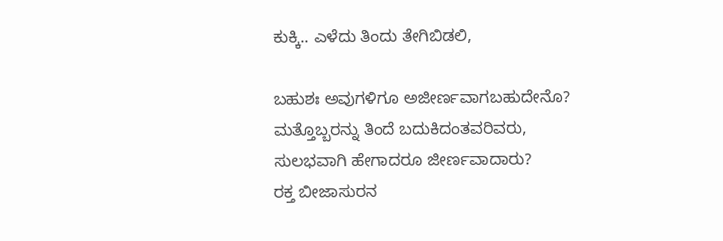ಕುಕ್ಕಿ.. ಎಳೆದು ತಿಂದು ತೇಗಿಬಿಡಲಿ,

ಬಹುಶಃ ಅವುಗಳಿಗೂ ಅಜೀರ್ಣವಾಗಬಹುದೇನೊ?
ಮತ್ತೊಬ್ಬರನ್ನು ತಿಂದೆ ಬದುಕಿದಂತವರಿವರು,
ಸುಲಭವಾಗಿ ಹೇಗಾದರೂ ಜೀರ್ಣವಾದಾರು?
ರಕ್ತ ಬೀಜಾಸುರನ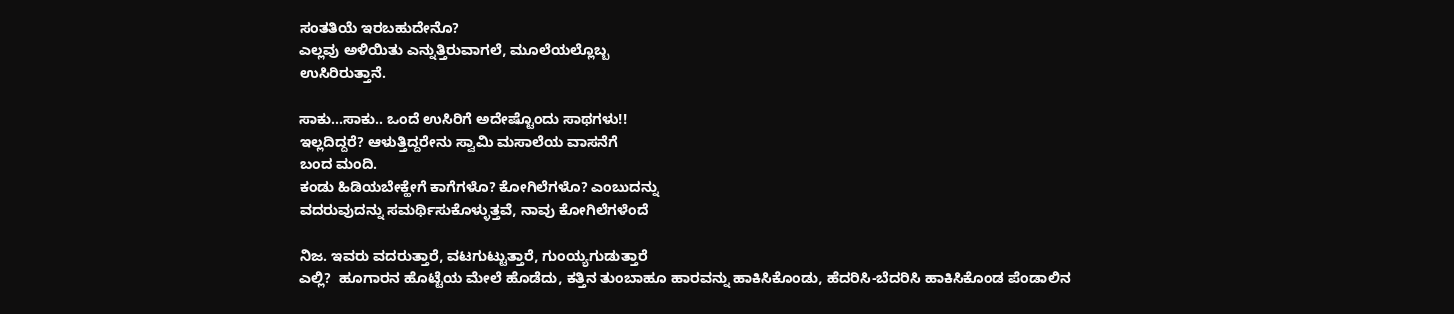ಸಂತತಿಯೆ ಇರಬಹುದೇನೊ?
ಎಲ್ಲವು ಅಳಿಯಿತು ಎನ್ನುತ್ತಿರುವಾಗಲೆ, ಮೂಲೆಯಲ್ಲೊಬ್ಬ
ಉಸಿರಿರುತ್ತಾನೆ.

ಸಾಕು...ಸಾಕು.. ಒಂದೆ ಉಸಿರಿಗೆ ಅದೇಷ್ಟೊಂದು ಸಾಥಗಳು!!
ಇಲ್ಲದಿದ್ದರೆ? ಆಳುತ್ತಿದ್ದರೇನು ಸ್ವಾಮಿ ಮಸಾಲೆಯ ವಾಸನೆಗೆ
ಬಂದ ಮಂದಿ.
ಕಂಡು ಹಿಡಿಯಬೇಕ್ಹೇಗೆ ಕಾಗೆಗಳೊ? ಕೋಗಿಲೆಗಳೊ? ಎಂಬುದನ್ನು
ವದರುವುದನ್ನು ಸಮರ್ಥಿಸುಕೊಳ್ಳುತ್ತವೆ, ನಾವು ಕೋಗಿಲೆಗಳೆಂದೆ

ನಿಜ. ಇವರು ವದರುತ್ತಾರೆ, ವಟಗುಟ್ಟುತ್ತಾರೆ, ಗುಂಯ್ಯಗುಡುತ್ತಾರೆ
ಎಲ್ಲಿ?  ಹೂಗಾರನ ಹೊಟ್ಟೆಯ ಮೇಲೆ ಹೊಡೆದು, ಕತ್ತಿನ ತುಂಬಾಹೂ ಹಾರವನ್ನು ಹಾಕಿಸಿಕೊಂಡು, ಹೆದರಿಸಿ-ಬೆದರಿಸಿ ಹಾಕಿಸಿಕೊಂಡ ಪೆಂಡಾಲಿನ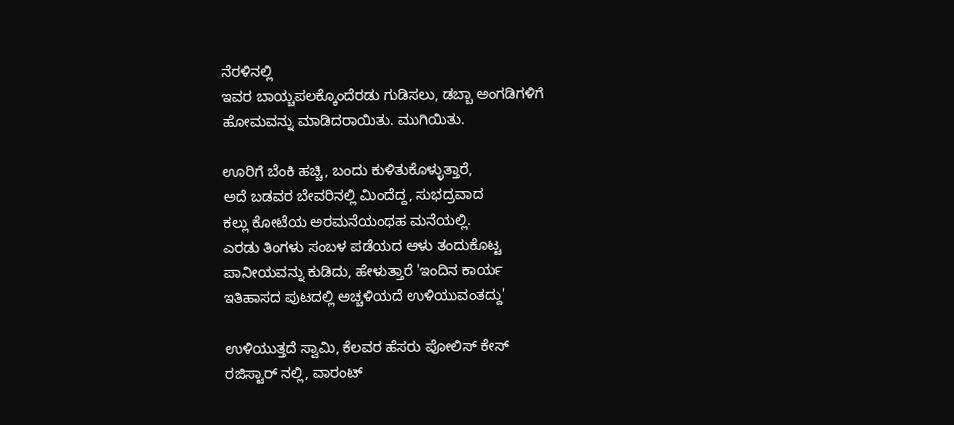ನೆರಳಿನಲ್ಲಿ
ಇವರ ಬಾಯ್ಚಪಲಕ್ಕೊಂದೆರಡು ಗುಡಿಸಲು, ಡಬ್ಬಾ ಅಂಗಡಿಗಳಿಗೆ
ಹೋಮವನ್ನು ಮಾಡಿದರಾಯಿತು. ಮುಗಿಯಿತು.

ಊರಿಗೆ ಬೆಂಕಿ ಹಚ್ಚಿ, ಬಂದು ಕುಳಿತುಕೊಳ್ಳುತ್ತಾರೆ,
ಅದೆ ಬಡವರ ಬೇವರಿನಲ್ಲಿ ಮಿಂದೆದ್ದ, ಸುಭದ್ರವಾದ
ಕಲ್ಲು ಕೋಟೆಯ ಅರಮನೆಯಂಥಹ ಮನೆಯಲ್ಲಿ.
ಎರಡು ತಿಂಗಳು ಸಂಬಳ ಪಡೆಯದ ಆಳು ತಂದುಕೊಟ್ಟ
ಪಾನೀಯವನ್ನು ಕುಡಿದು, ಹೇಳುತ್ತಾರೆ 'ಇಂದಿನ ಕಾರ್ಯ
ಇತಿಹಾಸದ ಪುಟದಲ್ಲಿ ಅಚ್ಚಳಿಯದೆ ಉಳಿಯುವಂತದ್ದು'

ಉಳಿಯುತ್ತದೆ ಸ್ವಾಮಿ, ಕೆಲವರ ಹೆಸರು ಪೋಲಿಸ್ ಕೇಸ್
ರಜಿಸ್ಟಾರ್ ನಲ್ಲಿ, ವಾರಂಟ್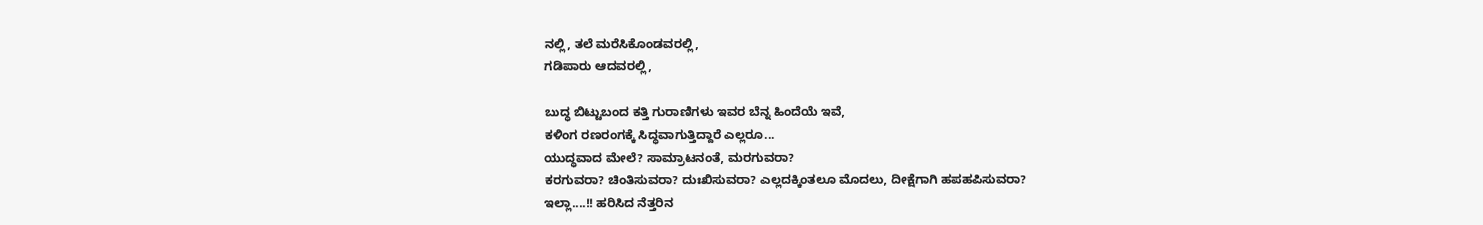ನಲ್ಲಿ, ತಲೆ ಮರೆಸಿಕೊಂಡವರಲ್ಲಿ,
ಗಡಿಪಾರು ಆದವರಲ್ಲಿ,

ಬುದ್ಧ ಬಿಟ್ಟುಬಂದ ಕತ್ತಿ ಗುರಾಣಿಗಳು ಇವರ ಬೆನ್ನ ಹಿಂದೆಯೆ ಇವೆ,
ಕಳಿಂಗ ರಣರಂಗಕ್ಕೆ ಸಿದ್ಧವಾಗುತ್ತಿದ್ದಾರೆ ಎಲ್ಲರೂ...
ಯುದ್ಧವಾದ ಮೇಲೆ? ಸಾಮ್ರಾಟನಂತೆ, ಮರಗುವರಾ?
ಕರಗುವರಾ? ಚಿಂತಿಸುವರಾ? ದುಃಖಿಸುವರಾ? ಎಲ್ಲದಕ್ಕಿಂತಲೂ ಮೊದಲು, ದೀಕ್ಷೆಗಾಗಿ ಹಪಹಪಿಸುವರಾ?
ಇಲ್ಲಾ....!! ಹರಿಸಿದ ನೆತ್ತರಿನ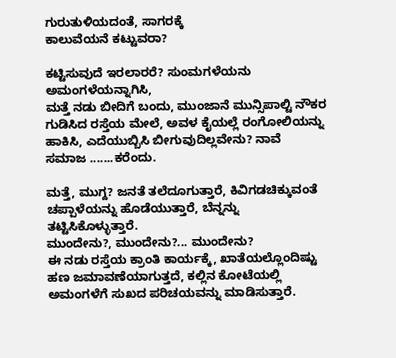ಗುರುತುಳಿಯದಂತೆ, ಸಾಗರಕ್ಕೆ
ಕಾಲುವೆಯನೆ ಕಟ್ಟುವರಾ?

ಕಟ್ಟಿಸುವುದೆ ಇರಲಾರರೆ? ಸುಂಮಗಳೆಯನು ಅಮಂಗಳೆಯನ್ನಾಗಿಸಿ,
ಮತ್ತೆ ನಡು ಬೀದಿಗೆ ಬಂದು, ಮುಂಜಾನೆ ಮುನ್ಸಿಪಾಲ್ಟಿ ನೌಕರ
ಗುಡಿಸಿದ ರಸ್ತೆಯ ಮೇಲೆ, ಅವಳ ಕೈಯಲ್ಲೆ ರಂಗೋಲಿಯನ್ನು
ಹಾಕಿಸಿ, ಎದೆಯುಬ್ಬಿಸಿ ಬೀಗುವುದಿಲ್ಲವೇನು? ನಾವೆ
ಸಮಾಜ .......ಕರೆಂದು.

ಮತ್ತೆ, ಮುಗ್ದ? ಜನತೆ ತಲೆದೂಗುತ್ತಾರೆ, ಕಿವಿಗಡಚಿಕ್ಕುವಂತೆ
ಚಪ್ಪಾಳೆಯನ್ನು ಹೊಡೆಯುತ್ತಾರೆ, ಬೆನ್ನನ್ನು ತಟ್ಟಿಸಿಕೊಳ್ಳುತ್ತಾರೆ.
ಮುಂದೇನು?, ಮುಂದೇನು?... ಮುಂದೇನು?
ಈ ನಡು ರಸ್ತೆಯ ಕ್ರಾಂತಿ ಕಾರ್ಯಕ್ಕೆ, ಖಾತೆಯಲ್ಲೊಂದಿಷ್ಟು
ಹಣ ಜಮಾವಣೆಯಾಗುತ್ತದೆ, ಕಲ್ಲಿನ ಕೋಟೆಯಲ್ಲಿ
ಅಮಂಗಳೆಗೆ ಸುಖದ ಪರಿಚಯವನ್ನು ಮಾಡಿಸುತ್ತಾರೆ.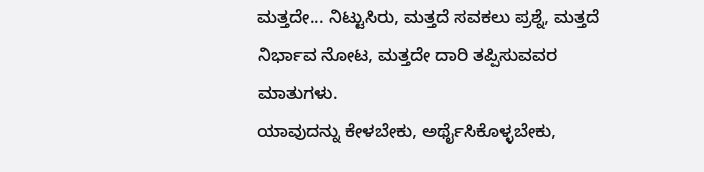ಮತ್ತದೇ... ನಿಟ್ಟುಸಿರು, ಮತ್ತದೆ ಸವಕಲು ಪ್ರಶ್ನೆ, ಮತ್ತದೆ ನಿರ್ಭಾವ ನೋಟ, ಮತ್ತದೇ ದಾರಿ ತಪ್ಪಿಸುವವರ ಮಾತುಗಳು.
ಯಾವುದನ್ನು ಕೇಳಬೇಕು, ಅರ್ಥೈಸಿಕೊಳ್ಳಬೇಕು,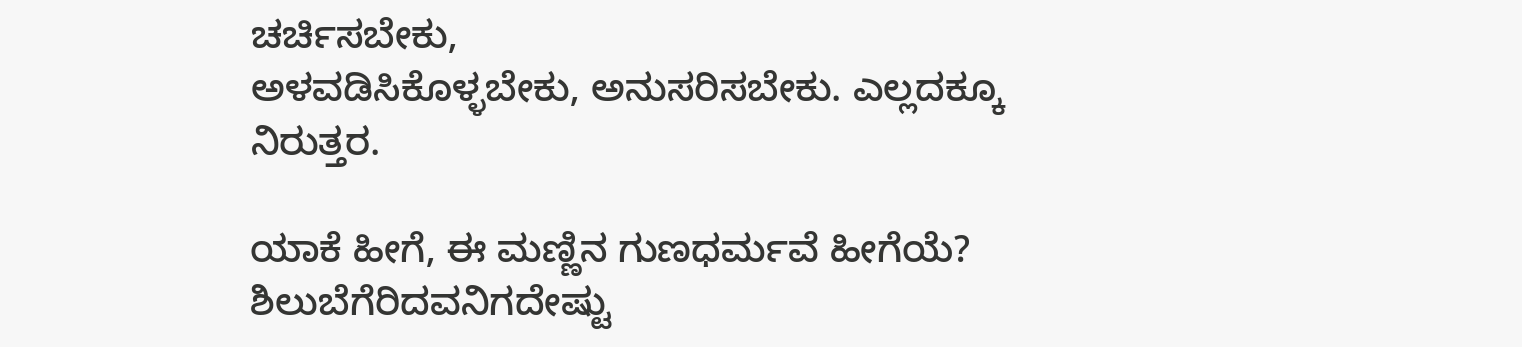ಚರ್ಚಿಸಬೇಕು,
ಅಳವಡಿಸಿಕೊಳ್ಳಬೇಕು, ಅನುಸರಿಸಬೇಕು. ಎಲ್ಲದಕ್ಕೂ
ನಿರುತ್ತರ.

ಯಾಕೆ ಹೀಗೆ, ಈ ಮಣ್ಣಿನ ಗುಣಧರ್ಮವೆ ಹೀಗೆಯೆ?
ಶಿಲುಬೆಗೆರಿದವನಿಗದೇಷ್ಟು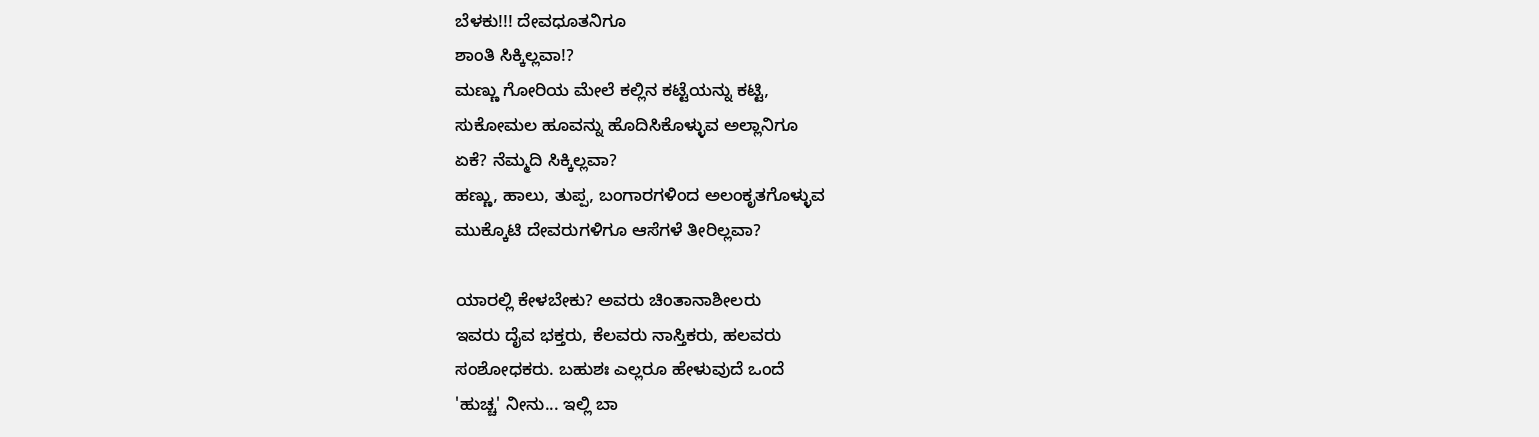ಬೆಳಕು!!! ದೇವಧೂತನಿಗೂ
ಶಾಂತಿ ಸಿಕ್ಕಿಲ್ಲವಾ!?
ಮಣ್ಣು ಗೋರಿಯ ಮೇಲೆ ಕಲ್ಲಿನ ಕಟ್ಟೆಯನ್ನು ಕಟ್ಟಿ,
ಸುಕೋಮಲ ಹೂವನ್ನು ಹೊದಿಸಿಕೊಳ್ಳುವ ಅಲ್ಲಾನಿಗೂ
ಏಕೆ? ನೆಮ್ಮದಿ ಸಿಕ್ಕಿಲ್ಲವಾ?
ಹಣ್ಣು, ಹಾಲು, ತುಪ್ಪ, ಬಂಗಾರಗಳಿಂದ ಅಲಂಕೃತಗೊಳ್ಳುವ
ಮುಕ್ಕೊಟಿ ದೇವರುಗಳಿಗೂ ಆಸೆಗಳೆ ತೀರಿಲ್ಲವಾ?

ಯಾರಲ್ಲಿ ಕೇಳಬೇಕು? ಅವರು ಚಿಂತಾನಾಶೀಲರು
ಇವರು ದೈವ ಭಕ್ತರು, ಕೆಲವರು ನಾಸ್ತಿಕರು, ಹಲವರು
ಸಂಶೋಧಕರು. ಬಹುಶಃ ಎಲ್ಲರೂ ಹೇಳುವುದೆ ಒಂದೆ
'ಹುಚ್ಚ' ನೀನು... ಇಲ್ಲಿ ಬಾ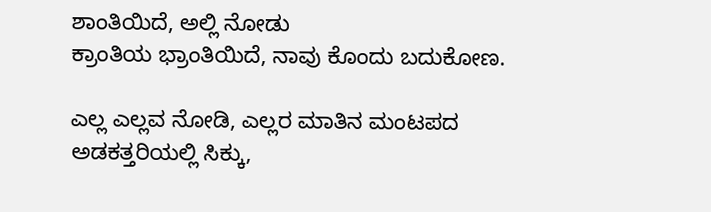ಶಾಂತಿಯಿದೆ, ಅಲ್ಲಿ ನೋಡು
ಕ್ರಾಂತಿಯ ಭ್ರಾಂತಿಯಿದೆ, ನಾವು ಕೊಂದು ಬದುಕೋಣ‌.

ಎಲ್ಲ ಎಲ್ಲವ ನೋಡಿ, ಎಲ್ಲರ ಮಾತಿನ ಮಂಟಪದ
ಅಡಕತ್ತರಿಯಲ್ಲಿ ಸಿಕ್ಕು,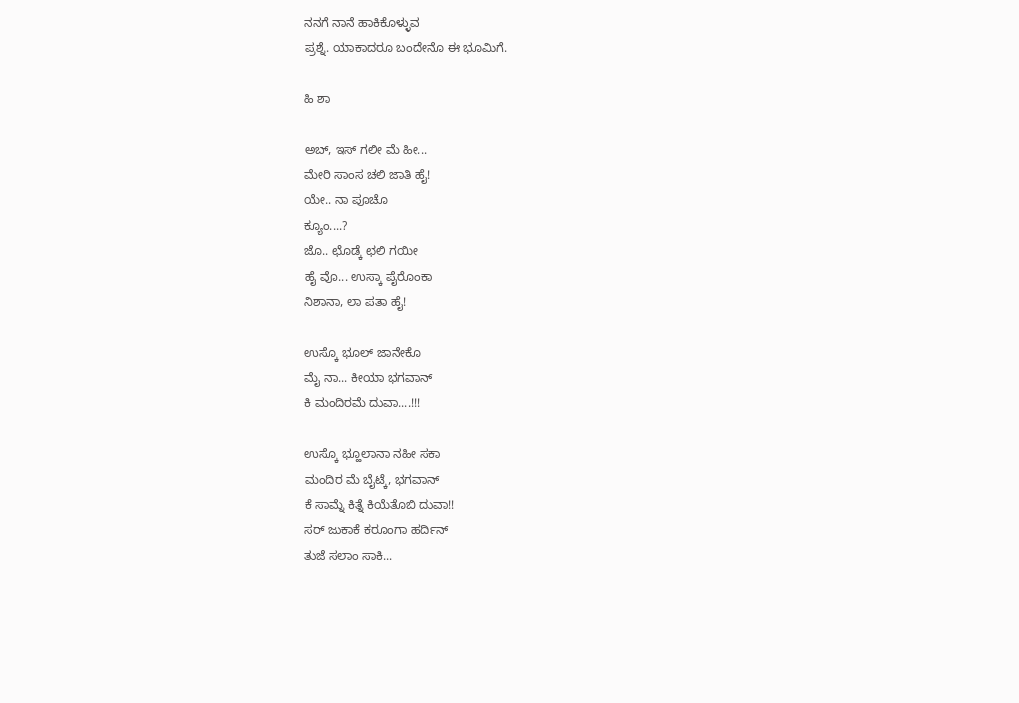ನನಗೆ ನಾನೆ ಹಾಕಿಕೊಳ್ಳುವ
ಪ್ರಶ್ನೆ. ಯಾಕಾದರೂ ಬಂದೇನೊ ಈ ಭೂಮಿಗೆ.

ಹಿ ಶಾ

ಅಬ್, ಇಸ್ ಗಲೀ ಮೆ ಹೀ...
ಮೇರಿ ಸಾಂಸ ಚಲಿ ಜಾತಿ ಹೈ!
ಯೇ.. ನಾ ಪೂಚೊ
ಕ್ಯೂಂ....?
ಜೊ.. ಛೊಡ್ಕೆ ಛಲಿ ಗಯೀ
ಹೈ ವೊ... ಉಸ್ಕಾ ಪೈರೊಂಕಾ
ನಿಶಾನಾ, ಲಾ ಪತಾ ಹೈ!

ಉಸ್ಕೊ ಭೂಲ್ ಜಾನೇಕೊ
ಮೈ ನಾ... ಕೀಯಾ ಭಗವಾನ್
ಕಿ ಮಂದಿರಮೆ ದುವಾ....!!!

ಉಸ್ಕೊ ಭ್ಹೂಲಾನಾ ನಹೀ ಸಕಾ
ಮಂದಿರ ಮೆ ಬೈಟ್ಕೆ, ಭಗವಾನ್
ಕೆ ಸಾಮ್ನೆ ಕಿತ್ನೆ ಕಿಯೆತೊಬಿ ದುವಾ!!
ಸರ್ ಜುಕಾಕೆ ಕರೂಂಗಾ ಹರ್ದಿನ್
ತುಜೆ ಸಲಾಂ ಸಾಕಿ...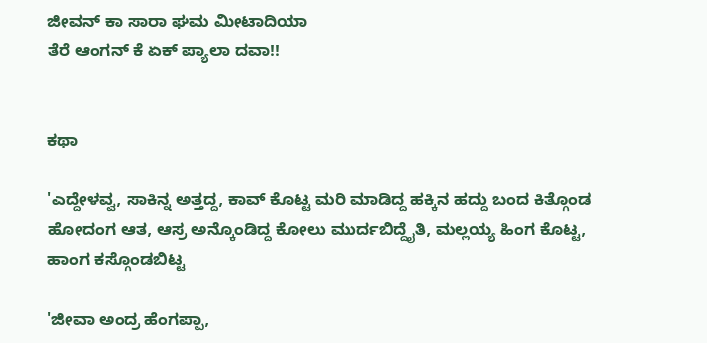ಜೀವನ್ ಕಾ ಸಾರಾ ಘಮ ಮೀಟಾದಿಯಾ
ತೆರೆ ಆಂಗನ್ ಕೆ ಏಕ್ ಪ್ಯಾಲಾ ದವಾ!!


ಕಥಾ

'ಎದ್ದೇಳವ್ವ, ಸಾಕಿನ್ನ ಅತ್ತದ್ದ, ಕಾವ್ ಕೊಟ್ಟ ಮರಿ ಮಾಡಿದ್ದ ಹಕ್ಕಿನ ಹದ್ದು ಬಂದ ಕಿತ್ಗೊಂಡ ಹೋದಂಗ ಆತ, ಆಸ್ರ ಅನ್ಕೊಂಡಿದ್ದ ಕೋಲು ಮುರ್ದಬಿದ್ದೈತಿ, ಮಲ್ಲಯ್ಯ ಹಿಂಗ ಕೊಟ್ಟ, ಹಾಂಗ ಕಸ್ಗೊಂಡಬಿಟ್ಟ

'ಜೀವಾ ಅಂದ್ರ ಹೆಂಗಪ್ಪಾ,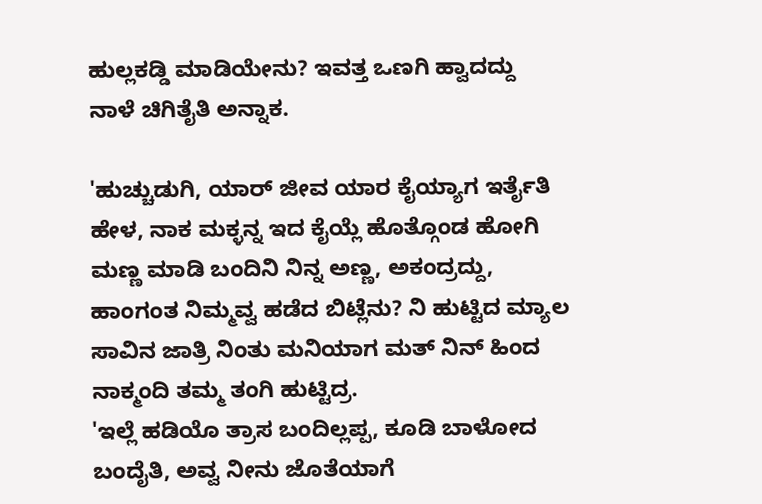ಹುಲ್ಲಕಡ್ಡಿ ಮಾಡಿಯೇನು? ಇವತ್ತ ಒಣಗಿ ಹ್ವಾದದ್ದು
ನಾಳೆ ಚಿಗಿತೈತಿ ಅನ್ನಾಕ.

'ಹುಚ್ಚುಡುಗಿ, ಯಾರ್ ಜೀವ ಯಾರ ಕೈಯ್ಯಾಗ ಇರ್ತೈತಿ ಹೇಳ, ನಾಕ ಮಕ್ಳನ್ನ ಇದ ಕೈಯ್ಲೆ ಹೊತ್ಗೊಂಡ ಹೋಗಿ ಮಣ್ಣ ಮಾಡಿ ಬಂದಿನಿ ನಿನ್ನ ಅಣ್ಣ, ಅಕಂದ್ರದ್ದು, ಹಾಂಗಂತ ನಿಮ್ಮವ್ವ ಹಡೆದ ಬಿಟ್ಲೆನು? ನಿ ಹುಟ್ಟಿದ ಮ್ಯಾಲ ಸಾವಿನ ಜಾತ್ರಿ ನಿಂತು ಮನಿಯಾಗ ಮತ್ ನಿನ್ ಹಿಂದ ನಾಕ್ಮಂದಿ ತಮ್ಮ ತಂಗಿ ಹುಟ್ಟಿದ್ರ.
'ಇಲ್ಲೆ ಹಡಿಯೊ ತ್ರಾಸ ಬಂದಿಲ್ಲಪ್ಪ, ಕೂಡಿ ಬಾಳೋದ ಬಂದೈತಿ, ಅವ್ವ ನೀನು ಜೊತೆಯಾಗೆ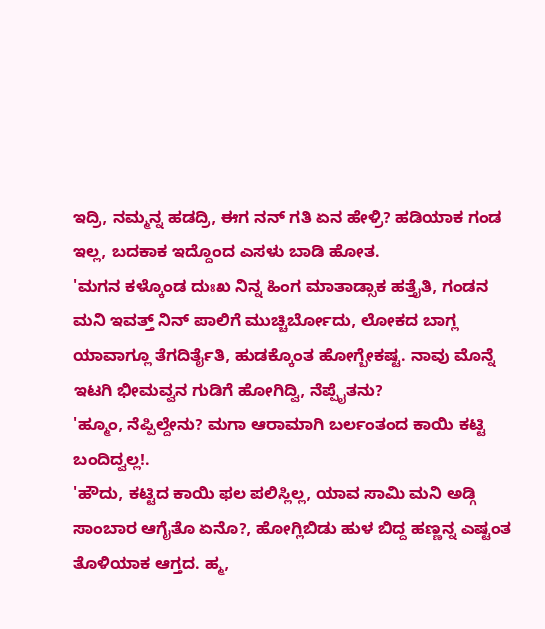ಇದ್ರಿ, ನಮ್ಮನ್ನ ಹಡದ್ರಿ, ಈಗ ನನ್ ಗತಿ ಏನ ಹೇಳ್ರಿ? ಹಡಿಯಾಕ ಗಂಡ ಇಲ್ಲ, ಬದಕಾಕ ಇದ್ದೊಂದ ಎಸಳು ಬಾಡಿ ಹೋತ.
'ಮಗನ ಕಳ್ಕೊಂಡ ದುಃಖ ನಿನ್ನ ಹಿಂಗ ಮಾತಾಡ್ಸಾಕ ಹತ್ತೈತಿ, ಗಂಡನ ಮನಿ ಇವತ್ತ್ ನಿನ್ ಪಾಲಿಗೆ ಮುಚ್ಚಿರ್ಬೋದು, ಲೋಕದ ಬಾಗ್ಲ ಯಾವಾಗ್ಲೂ ತೆಗದಿರ್ತೈತಿ, ಹುಡಕ್ಕೊಂತ ಹೋಗ್ಬೇಕಷ್ಟ. ನಾವು ಮೊನ್ನೆ ಇಟಗಿ ಭೀಮವ್ವನ ಗುಡಿಗೆ ಹೋಗಿದ್ವಿ, ನೆಪ್ಪೈತನು?
'ಹ್ಮೂಂ, ನೆಪ್ಪಿಲ್ದೇನು? ಮಗಾ ಆರಾಮಾಗಿ ಬರ್ಲಂತಂದ ಕಾಯಿ ಕಟ್ಟಿ ಬಂದಿದ್ವಲ್ಲ!.
'ಹೌದು, ಕಟ್ಟಿದ ಕಾಯಿ ಫಲ ಪಲಿಸ್ಲಿಲ್ಲ, ಯಾವ ಸಾಮಿ ಮನಿ ಅಡ್ಗಿ ಸಾಂಬಾರ ಆಗೈತೊ ಏನೊ?, ಹೋಗ್ಲಿಬಿಡು ಹುಳ ಬಿದ್ದ ಹಣ್ಣನ್ನ ಎಷ್ಟಂತ ತೊಳಿಯಾಕ ಆಗ್ತದ. ಹ್ಮ,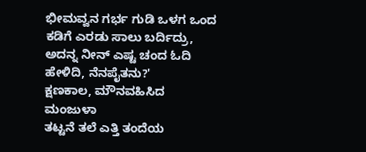ಭೀಮವ್ವನ ಗರ್ಭ ಗುಡಿ ಒಳಗ ಒಂದ ಕಡಿಗೆ ಎರಡು ಸಾಲು ಬರ್ದಿದ್ರು, ಅದನ್ನ ನೀನ್ ಎಷ್ಟ ಚಂದ ಓದಿ ಹೇಳಿದಿ, ನೆನಪೈತನು?'
ಕ್ಷಣಕಾಲ, ಮೌನವಹಿಸಿದ ಮಂಜುಳಾ
ತಟ್ಟನೆ ತಲೆ ಎತ್ತಿ ತಂದೆಯ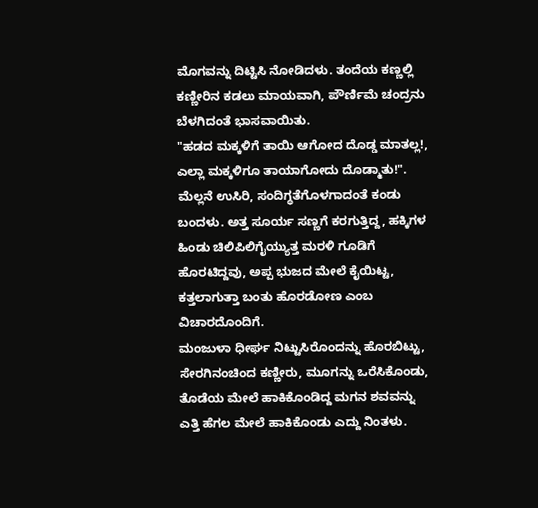ಮೊಗವನ್ನು ದಿಟ್ಟಿಸಿ ನೋಡಿದಳು. ತಂದೆಯ ಕಣ್ಣಲ್ಲಿ ಕಣ್ಣೀರಿನ ಕಡಲು ಮಾಯವಾಗಿ, ಪೌರ್ಣಿಮೆ ಚಂದ್ರನು ಬೆಳಗಿದಂತೆ ಭಾಸವಾಯಿತು.
"ಹಡದ ಮಕ್ಕಳಿಗೆ ತಾಯಿ ಆಗೋದ ದೊಡ್ಡ ಮಾತಲ್ಲ!, ಎಲ್ಲಾ ಮಕ್ಕಳಿಗೂ ತಾಯಾಗೋದು ದೊಡ್ಮಾತು!". ಮೆಲ್ಲನೆ ಉಸಿರಿ, ಸಂದಿಗ್ಧತೆಗೊಳಗಾದಂತೆ ಕಂಡು ಬಂದಳು. ಅತ್ತ ಸೂರ್ಯ ಸಣ್ಣಗೆ ಕರಗುತ್ತಿದ್ದ, ಹಕ್ಕಿಗಳ ಹಿಂಡು ಚಿಲಿಪಿಲಿಗೈಯ್ಯುತ್ತ ಮರಳಿ ಗೂಡಿಗೆ ಹೊರಟಿದ್ದವು, ಅಪ್ಪ ಭುಜದ ಮೇಲೆ ಕೈಯಿಟ್ಟ, ಕತ್ತಲಾಗುತ್ತಾ ಬಂತು ಹೊರಡೋಣ ಎಂಬ ವಿಚಾರದೊಂದಿಗೆ.
ಮಂಜುಳಾ ಧೀರ್ಘ ನಿಟ್ಟುಸಿರೊಂದನ್ನು ಹೊರಬಿಟ್ಟು, ಸೇರಗಿನಂಚಿಂದ ಕಣ್ಣೀರು, ಮೂಗನ್ನು ಒರೆಸಿಕೊಂಡು, ತೊಡೆಯ ಮೇಲೆ ಹಾಕಿಕೊಂಡಿದ್ದ ಮಗನ ಶವವನ್ನು ಎತ್ತಿ ಹೆಗಲ ಮೇಲೆ ಹಾಕಿಕೊಂಡು ಎದ್ದು ನಿಂತಳು.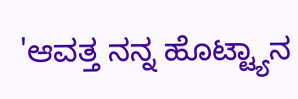'ಆವತ್ತ ನನ್ನ ಹೊಟ್ಟ್ಯಾನ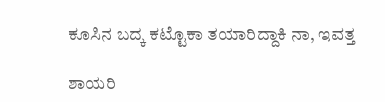ಕೂಸಿನ ಬದ್ಕ ಕಟ್ಟೊಕಾ ತಯಾರಿದ್ದಾಕಿ ನಾ, ಇವತ್ತ

ಶಾಯರಿ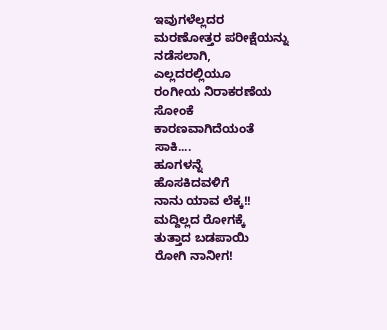ಇವುಗಳೆಲ್ಲದರ
ಮರಣೋತ್ತರ ಪರೀಕ್ಷೆಯನ್ನು
ನಡೆಸಲಾಗಿ,
ಎಲ್ಲದರಲ್ಲಿಯೂ
ರಂಗೀಯ ನಿರಾಕರಣೆಯ
ಸೋಂಕೆ
ಕಾರಣವಾಗಿದೆಯಂತೆ
ಸಾಕಿ....
ಹೂಗಳನ್ನೆ
ಹೊಸಕಿದವಳಿಗೆ
ನಾನು ಯಾವ ಲೆಕ್ಕ!!
ಮದ್ದಿಲ್ಲದ ರೋಗಕ್ಕೆ
ತುತ್ತಾದ ಬಡಪಾಯಿ
ರೋಗಿ ನಾನೀಗ!